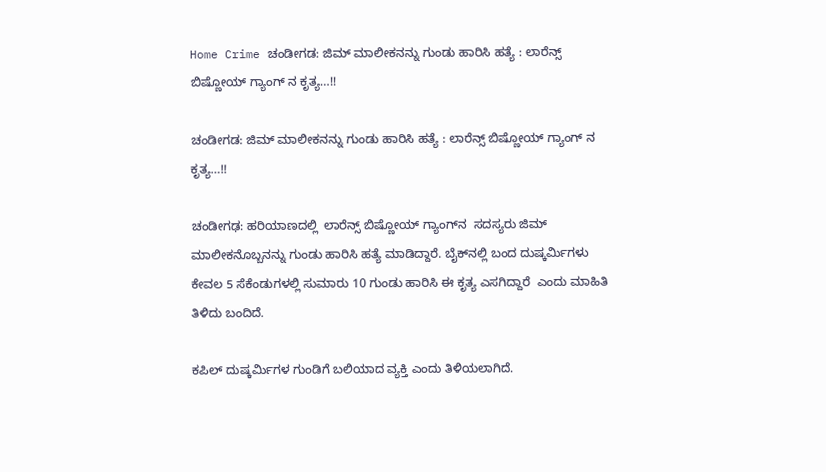Home Crime ಚಂಡೀಗಡ: ಜಿಮ್ ಮಾಲೀಕನನ್ನು ಗುಂಡು ಹಾರಿಸಿ ಹತ್ಯೆ : ಲಾರೆನ್ಸ್ ಬಿಷ್ಣೋಯ್ ಗ್ಯಾಂಗ್ ನ ಕೃತ್ಯ…!!

ಚಂಡೀಗಡ: ಜಿಮ್ ಮಾಲೀಕನನ್ನು ಗುಂಡು ಹಾರಿಸಿ ಹತ್ಯೆ : ಲಾರೆನ್ಸ್ ಬಿಷ್ಣೋಯ್ ಗ್ಯಾಂಗ್ ನ ಕೃತ್ಯ…!!

ಚಂಡೀಗಢ: ಹರಿಯಾಣದಲ್ಲಿ  ಲಾರೆನ್ಸ್ ಬಿಷ್ಣೋಯ್ ಗ್ಯಾಂಗ್‌ನ  ಸದಸ್ಯರು ಜಿಮ್‌ ಮಾಲೀಕನೊಬ್ಬನನ್ನು ಗುಂಡು ಹಾರಿಸಿ ಹತ್ಯೆ ಮಾಡಿದ್ದಾರೆ. ಬೈಕ್‌ನಲ್ಲಿ ಬಂದ ದುಷ್ಕರ್ಮಿಗಳು ಕೇವಲ 5 ಸೆಕೆಂಡುಗಳಲ್ಲಿ ಸುಮಾರು 10 ಗುಂಡು ಹಾರಿಸಿ ಈ ಕೃತ್ಯ ಎಸಗಿದ್ದಾರೆ  ಎಂದು ಮಾಹಿತಿ ತಿಳಿದು ಬಂದಿದೆ.

ಕಪಿಲ್ ದುಷ್ಕರ್ಮಿಗಳ ಗುಂಡಿಗೆ ಬಲಿಯಾದ ವ್ಯಕ್ತಿ ಎಂದು ತಿಳಿಯಲಾಗಿದೆ.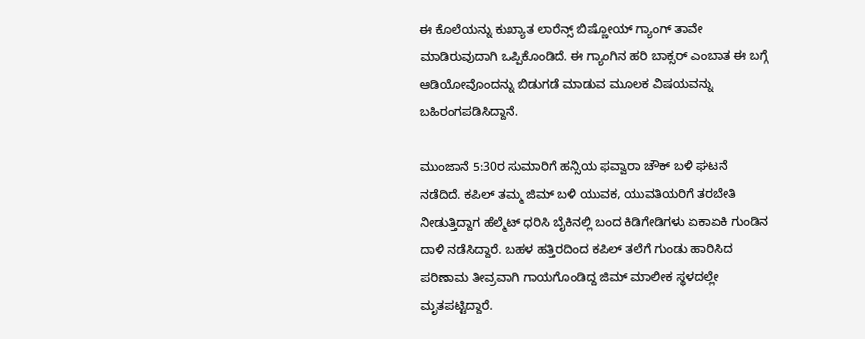ಈ ಕೊಲೆಯನ್ನು ಕುಖ್ಯಾತ ಲಾರೆನ್ಸ್ ಬಿಷ್ಣೋಯ್ ಗ್ಯಾಂಗ್ ತಾವೇ ಮಾಡಿರುವುದಾಗಿ ಒಪ್ಪಿಕೊಂಡಿದೆ. ಈ ಗ್ಯಾಂಗಿನ ಹರಿ ಬಾಕ್ಸರ್ ಎಂಬಾತ ಈ ಬಗ್ಗೆ ಆಡಿಯೋವೊಂದನ್ನು ಬಿಡುಗಡೆ ಮಾಡುವ ಮೂಲಕ ವಿಷಯವನ್ನು ಬಹಿರಂಗಪಡಿಸಿದ್ದಾನೆ.

ಮುಂಜಾನೆ 5:30ರ ಸುಮಾರಿಗೆ ಹನ್ಸಿಯ ಫವ್ವಾರಾ ಚೌಕ್ ಬಳಿ ಘಟನೆ ನಡೆದಿದೆ. ಕಪಿಲ್ ತಮ್ಮ ಜಿಮ್ ಬಳಿ ಯುವಕ, ಯುವತಿಯರಿಗೆ ತರಬೇತಿ ನೀಡುತ್ತಿದ್ದಾಗ ಹೆಲ್ಮೆಟ್ ಧರಿಸಿ ಬೈಕಿನಲ್ಲಿ ಬಂದ ಕಿಡಿಗೇಡಿಗಳು ಏಕಾಏಕಿ ಗುಂಡಿನ ದಾಳಿ ನಡೆಸಿದ್ದಾರೆ. ಬಹಳ ಹತ್ತಿರದಿಂದ ಕಪಿಲ್ ತಲೆಗೆ ಗುಂಡು ಹಾರಿಸಿದ ಪರಿಣಾಮ ತೀವ್ರವಾಗಿ ಗಾಯಗೊಂಡಿದ್ದ ಜಿಮ್ ಮಾಲೀಕ ಸ್ಥಳದಲ್ಲೇ ಮೃತಪಟ್ಟಿದ್ದಾರೆ.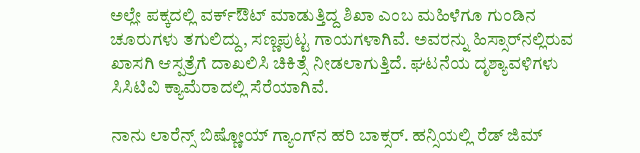ಅಲ್ಲೇ ಪಕ್ಕದಲ್ಲಿ ವರ್ಕ್ಔಟ್ ಮಾಡುತ್ತಿದ್ದ ಶಿಖಾ ಎಂಬ ಮಹಿಳೆಗೂ ಗುಂಡಿನ ಚೂರುಗಳು ತಗುಲಿದ್ದು, ಸಣ್ಣಪುಟ್ಟ ಗಾಯಗಳಾಗಿವೆ. ಅವರನ್ನು ಹಿಸ್ಸಾರ್‌ನಲ್ಲಿರುವ ಖಾಸಗಿ ಆಸ್ಪತ್ರೆಗೆ ದಾಖಲಿಸಿ ಚಿಕಿತ್ಸೆ ನೀಡಲಾಗುತ್ತಿದೆ. ಘಟನೆಯ ದೃಶ್ಯಾವಳಿಗಳು ಸಿಸಿಟಿವಿ ಕ್ಯಾಮೆರಾದಲ್ಲಿ ಸೆರೆಯಾಗಿವೆ.

ನಾನು ಲಾರೆನ್ಸ್ ಬಿಷ್ಣೋಯ್ ಗ್ಯಾಂಗ್‌ನ ಹರಿ ಬಾಕ್ಸರ್. ಹನ್ಸಿಯಲ್ಲಿ ರೆಡ್ ಜಿಮ್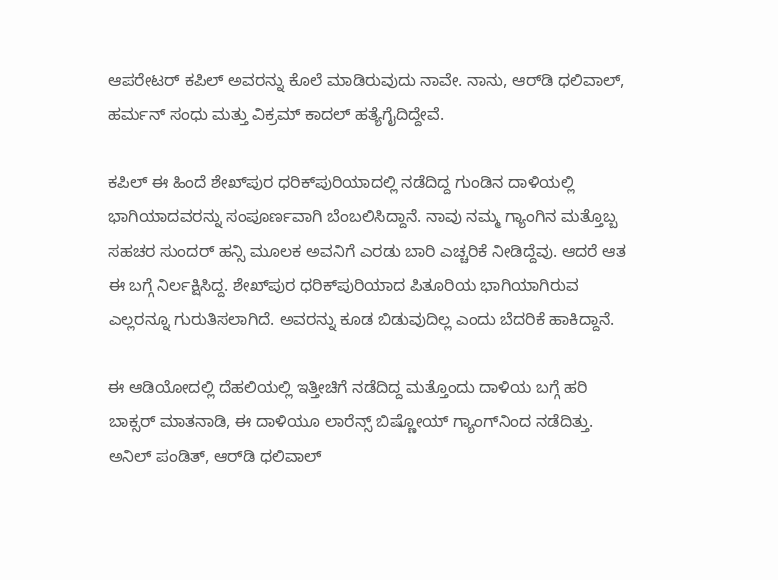ಆಪರೇಟರ್ ಕಪಿಲ್ ಅವರನ್ನು ಕೊಲೆ ಮಾಡಿರುವುದು ನಾವೇ. ನಾನು, ಆರ್‌ಡಿ ಧಲಿವಾಲ್, ಹರ್ಮನ್ ಸಂಧು ಮತ್ತು ವಿಕ್ರಮ್ ಕಾದಲ್ ಹತ್ಯೆಗೈದಿದ್ದೇವೆ.

ಕಪಿಲ್ ಈ ಹಿಂದೆ ಶೇಖ್‌ಪುರ ಧರಿಕ್‌ಪುರಿಯಾದಲ್ಲಿ ನಡೆದಿದ್ದ ಗುಂಡಿನ ದಾಳಿಯಲ್ಲಿ ಭಾಗಿಯಾದವರನ್ನು ಸಂಪೂರ್ಣವಾಗಿ ಬೆಂಬಲಿಸಿದ್ದಾನೆ. ನಾವು ನಮ್ಮ ಗ್ಯಾಂಗಿನ ಮತ್ತೊಬ್ಬ ಸಹಚರ ಸುಂದರ್ ಹನ್ಸಿ ಮೂಲಕ ಅವನಿಗೆ ಎರಡು ಬಾರಿ ಎಚ್ಚರಿಕೆ ನೀಡಿದ್ದೆವು. ಆದರೆ ಆತ ಈ ಬಗ್ಗೆ ನಿರ್ಲಕ್ಷಿಸಿದ್ದ. ಶೇಖ್‌ಪುರ ಧರಿಕ್‌ಪುರಿಯಾದ ಪಿತೂರಿಯ ಭಾಗಿಯಾಗಿರುವ ಎಲ್ಲರನ್ನೂ ಗುರುತಿಸಲಾಗಿದೆ. ಅವರನ್ನು ಕೂಡ ಬಿಡುವುದಿಲ್ಲ ಎಂದು ಬೆದರಿಕೆ ಹಾಕಿದ್ದಾನೆ.

ಈ ಆಡಿಯೋದಲ್ಲಿ ದೆಹಲಿಯಲ್ಲಿ ಇತ್ತೀಚಿಗೆ ನಡೆದಿದ್ದ ಮತ್ತೊಂದು ದಾಳಿಯ ಬಗ್ಗೆ ಹರಿ ಬಾಕ್ಸರ್ ಮಾತನಾಡಿ, ಈ ದಾಳಿಯೂ ಲಾರೆನ್ಸ್ ಬಿಷ್ಣೋಯ್ ಗ್ಯಾಂಗ್‌ನಿಂದ ನಡೆದಿತ್ತು. ಅನಿಲ್ ಪಂಡಿತ್, ಆರ್‌ಡಿ ಧಲಿವಾಲ್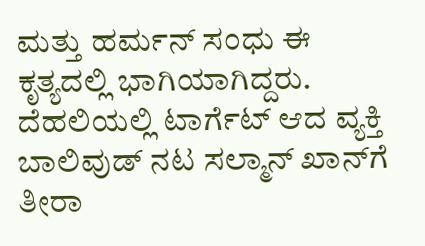ಮತ್ತು ಹರ್ಮನ್ ಸಂಧು ಈ ಕೃತ್ಯದಲ್ಲಿ ಭಾಗಿಯಾಗಿದ್ದರು. ದೆಹಲಿಯಲ್ಲಿ ಟಾರ್ಗೆಟ್ ಆದ ವ್ಯಕ್ತಿ ಬಾಲಿವುಡ್ ನಟ ಸಲ್ಮಾನ್ ಖಾನ್‌ಗೆ ತೀರಾ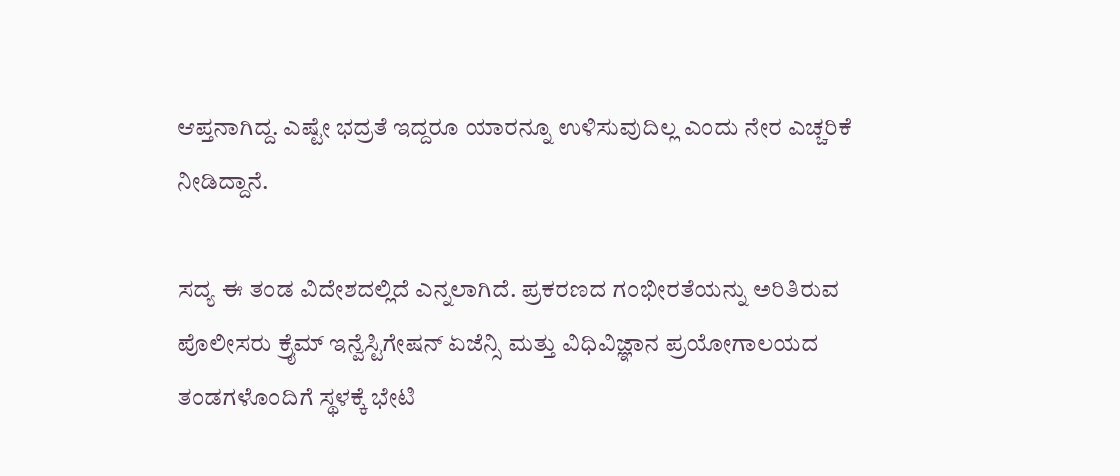ಆಪ್ತನಾಗಿದ್ದ. ಎಷ್ಟೇ ಭದ್ರತೆ ಇದ್ದರೂ ಯಾರನ್ನೂ ಉಳಿಸುವುದಿಲ್ಲ ಎಂದು ನೇರ ಎಚ್ಚರಿಕೆ ನೀಡಿದ್ದಾನೆ.

ಸದ್ಯ ಈ ತಂಡ ವಿದೇಶದಲ್ಲಿದೆ ಎನ್ನಲಾಗಿದೆ. ಪ್ರಕರಣದ ಗಂಭೀರತೆಯನ್ನು ಅರಿತಿರುವ ಪೊಲೀಸರು ಕ್ರೈಮ್ ಇನ್ವೆಸ್ಟಿಗೇಷನ್ ಏಜೆನ್ಸಿ ಮತ್ತು ವಿಧಿವಿಜ್ಞಾನ ಪ್ರಯೋಗಾಲಯದ ತಂಡಗಳೊಂದಿಗೆ ಸ್ಥಳಕ್ಕೆ ಭೇಟಿ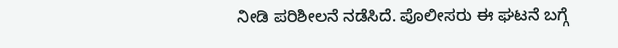ನೀಡಿ ಪರಿಶೀಲನೆ ನಡೆಸಿದೆ. ಪೊಲೀಸರು ಈ ಘಟನೆ ಬಗ್ಗೆ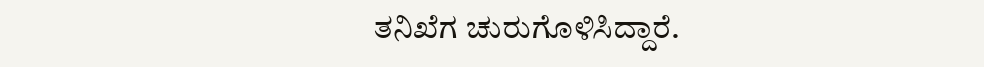ತನಿಖೆಗ ಚುರುಗೊಳಿಸಿದ್ದಾರೆ.